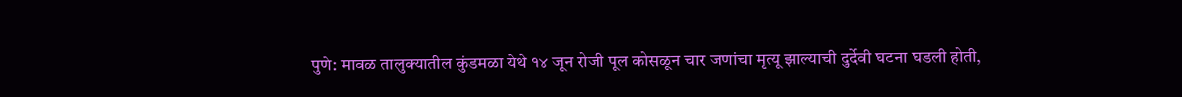पुणे: मावळ तालुक्यातील कुंडमळा येथे १४ जून रोजी पूल कोसळून चार जणांचा मृत्यू झाल्याची दुर्देवी घटना घडली होती,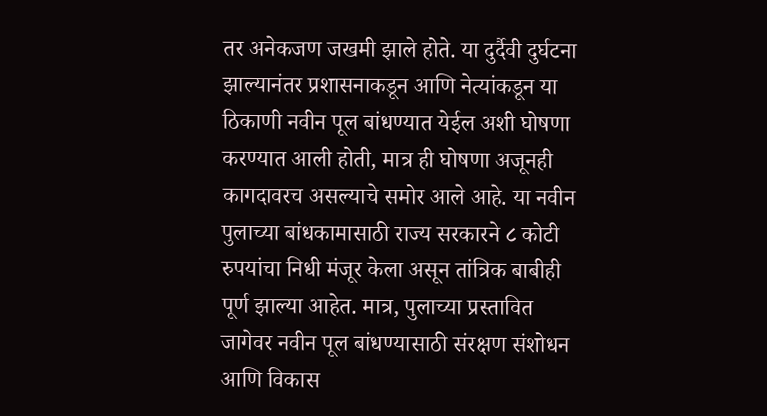तर अनेकजण जखमी झाले होते. या दुर्दैवी दुर्घटना झाल्यानंतर प्रशासनाकडून आणि नेत्यांकडून या ठिकाणी नवीन पूल बांधण्यात येईल अशी घोषणा करण्यात आली होती, मात्र ही घोषणा अजूनही कागदावरच असल्याचे समोर आले आहे. या नवीन पुलाच्या बांधकामासाठी राज्य सरकारने ८ कोटी रुपयांचा निधी मंजूर केला असून तांत्रिक बाबीही पूर्ण झाल्या आहेत. मात्र, पुलाच्या प्रस्तावित जागेवर नवीन पूल बांधण्यासाठी संरक्षण संशोधन आणि विकास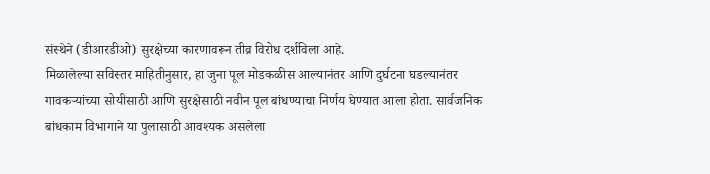संस्थेने (डीआरडीओ) सुरक्षेच्या कारणावरून तीव्र विरोध दर्शविला आहे.
मिळालेल्या सविस्तर माहितीनुसार, हा जुना पूल मोडकळीस आल्यानंतर आणि दुर्घटना घडल्यानंतर गावकऱ्यांच्या सोयीसाठी आणि सुरक्षेसाठी नवीन पूल बांधण्याचा निर्णय घेण्यात आला होता. सार्वजनिक बांधकाम विभागाने या पुलासाठी आवश्यक असलेला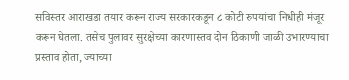सविस्तर आराखडा तयार करून राज्य सरकारकडून ८ कोटी रुपयांचा निधीही मंजूर करून घेतला. तसेच पुलावर सुरक्षेच्या कारणास्तव दोन ठिकाणी जाळी उभारण्याचा प्रस्ताव होता, ज्याच्या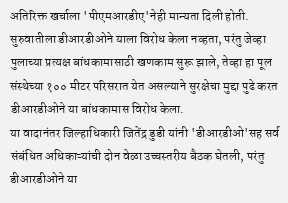अतिरिक्त खर्चाला 'पीएमआरडीए'नेही मान्यता दिली होती. सुरुवातीला डीआरडीओने याला विरोध केला नव्हता, परंतु जेव्हा पुलाच्या प्रत्यक्ष बांधकामासाठी खणकाम सुरू झाले, तेव्हा हा पूल संस्थेच्या १०० मीटर परिसरात येत असल्याने सुरक्षेचा मुद्दा पुढे करत डीआरडीओने या बांधकामास विरोध केला.
या वादानंतर जिल्हाधिकारी जितेंद्र डुडी यांनी 'डीआरडीओ'सह सर्व संबंधित अधिकाऱ्यांची दोन वेळा उच्चस्तरीय बैठक घेतली, परंतु डीआरडीओने या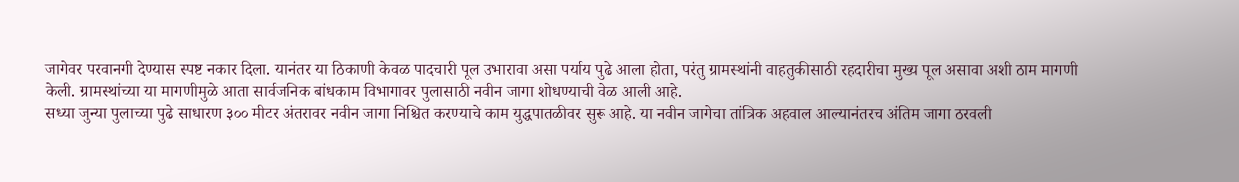जागेवर परवानगी देण्यास स्पष्ट नकार दिला. यानंतर या ठिकाणी केवळ पादचारी पूल उभारावा असा पर्याय पुढे आला होता, परंतु ग्रामस्थांनी वाहतुकीसाठी रहदारीचा मुख्य पूल असावा अशी ठाम मागणी केली. ग्रामस्थांच्या या मागणीमुळे आता सार्वजनिक बांधकाम विभागावर पुलासाठी नवीन जागा शोधण्याची वेळ आली आहे.
सध्या जुन्या पुलाच्या पुढे साधारण ३०० मीटर अंतरावर नवीन जागा निश्चित करण्याचे काम युद्धपातळीवर सुरू आहे. या नवीन जागेचा तांत्रिक अहवाल आल्यानंतरच अंतिम जागा ठरवली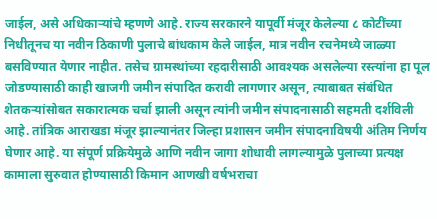जाईल, असे अधिकाऱ्यांचे म्हणणे आहे. राज्य सरकारने यापूर्वी मंजूर केलेल्या ८ कोटींच्या निधीतूनच या नवीन ठिकाणी पुलाचे बांधकाम केले जाईल, मात्र नवीन रचनेमध्ये जाळ्या बसविण्यात येणार नाहीत. तसेच ग्रामस्थांच्या रहदारीसाठी आवश्यक असलेल्या रस्त्यांना हा पूल जोडण्यासाठी काही खाजगी जमीन संपादित करावी लागणार असून, त्याबाबत संबंधित शेतकऱ्यांसोबत सकारात्मक चर्चा झाली असून त्यांनी जमीन संपादनासाठी सहमती दर्शविली आहे. तांत्रिक आराखडा मंजूर झाल्यानंतर जिल्हा प्रशासन जमीन संपादनाविषयी अंतिम निर्णय घेणार आहे. या संपूर्ण प्रक्रियेमुळे आणि नवीन जागा शोधावी लागल्यामुळे पुलाच्या प्रत्यक्ष कामाला सुरुवात होण्यासाठी किमान आणखी वर्षभराचा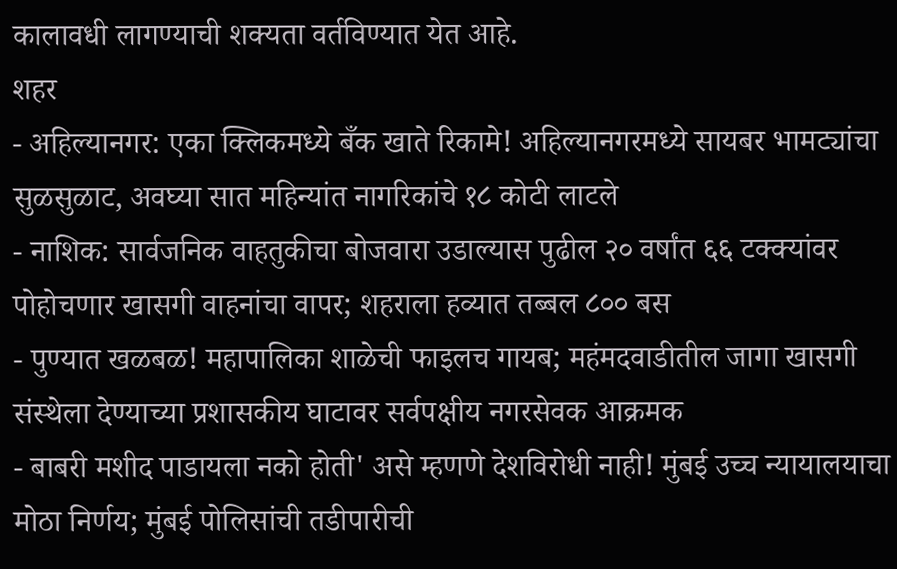कालावधी लागण्याची शक्यता वर्तविण्यात येत आहे.
शहर
- अहिल्यानगर: एका क्लिकमध्ये बँक खाते रिकामे! अहिल्यानगरमध्ये सायबर भामट्यांचा सुळसुळाट, अवघ्या सात महिन्यांत नागरिकांचे १८ कोटी लाटले
- नाशिक: सार्वजनिक वाहतुकीचा बोजवारा उडाल्यास पुढील २० वर्षांत ६६ टक्क्यांवर पोहोचणार खासगी वाहनांचा वापर; शहराला हव्यात तब्बल ८०० बस
- पुण्यात खळबळ! महापालिका शाळेची फाइलच गायब; महंमदवाडीतील जागा खासगी संस्थेला देण्याच्या प्रशासकीय घाटावर सर्वपक्षीय नगरसेवक आक्रमक
- बाबरी मशीद पाडायला नको होती' असे म्हणणे देशविरोधी नाही! मुंबई उच्च न्यायालयाचा मोठा निर्णय; मुंबई पोलिसांची तडीपारीची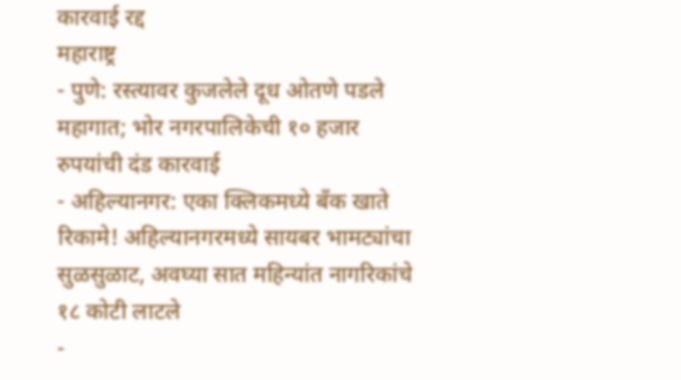कारवाई रद्द
महाराष्ट्र
- पुणे: रस्त्यावर कुजलेले दूध ओतणे पडले महागात; भोर नगरपालिकेची १० हजार रुपयांची दंड कारवाई
- अहिल्यानगर: एका क्लिकमध्ये बँक खाते रिकामे! अहिल्यानगरमध्ये सायबर भामट्यांचा सुळसुळाट, अवघ्या सात महिन्यांत नागरिकांचे १८ कोटी लाटले
-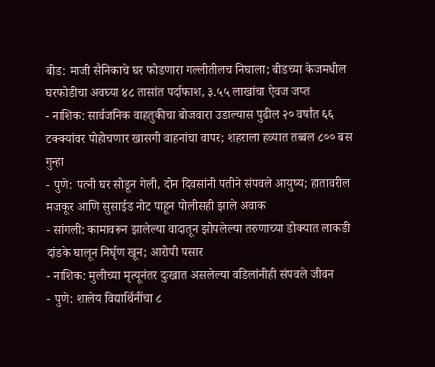बीड: माजी सैनिकाचे घर फोडणारा गल्लीतीलच निघाला; बीडच्या केजमधील घरफोडीचा अवघ्या ४८ तासांत पर्दाफाश, ३.५५ लाखांचा ऐवज जप्त
- नाशिक: सार्वजनिक वाहतुकीचा बोजवारा उडाल्यास पुढील २० वर्षांत ६६ टक्क्यांवर पोहोचणार खासगी वाहनांचा वापर; शहराला हव्यात तब्बल ८०० बस
गुन्हा
- पुणे: पत्नी घर सोडून गेली, दोन दिवसांनी पतीने संपवले आयुष्य; हातावरील मजकूर आणि सुसाईड नोट पाहून पोलीसही झाले अवाक
- सांगली: कामावरून झालेल्या वादातून झोपलेल्या तरुणाच्या डोक्यात लाकडी दांडके घालून निर्घृण खून; आरोपी पसार
- नाशिक: मुलीच्या मृत्यूनंतर दुःखात असलेल्या वडिलांनीही संपवले जीवन
- पुणे: शालेय विद्यार्थिनींचा ८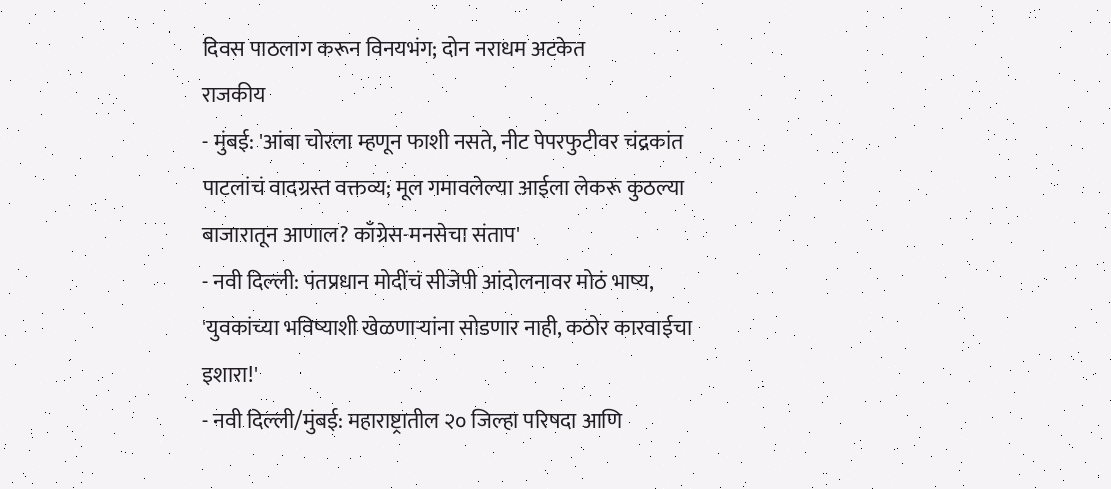दिवस पाठलाग करून विनयभंग; दोन नराधम अटकेत
राजकीय
- मुंबई: 'आंबा चोरला म्हणून फाशी नसते, नीट पेपरफुटीवर चंद्रकांत पाटलांचं वादग्रस्त वक्तव्य; मूल गमावलेल्या आईला लेकरू कुठल्या बाजारातून आणाल? काँग्रेस-मनसेचा संताप'
- नवी दिल्ली: पंतप्रधान मोदींचं सीजेपी आंदोलनावर मोठं भाष्य, 'युवकांच्या भविष्याशी खेळणाऱ्यांना सोडणार नाही, कठोर कारवाईचा इशारा!'
- नवी दिल्ली/मुंबई: महाराष्ट्रातील २० जिल्हा परिषदा आणि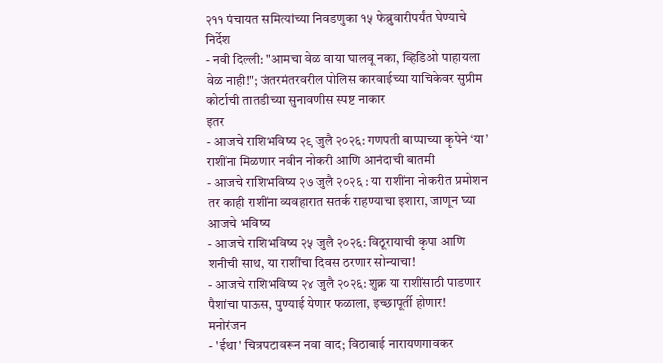२११ पंचायत समित्यांच्या निवडणुका १५ फेब्रुवारीपर्यंत घेण्याचे निर्देश
- नवी दिल्ली: "आमचा वेळ वाया घालवू नका, व्हिडिओ पाहायला वेळ नाही!"; जंतरमंतरवरील पोलिस कारवाईच्या याचिकेवर सुप्रीम कोर्टाची तातडीच्या सुनावणीस स्पष्ट नाकार
इतर
- आजचे राशिभविष्य २९ जुलै २०२६: गणपती बाप्पाच्या कृपेने ‘या’ राशींना मिळणार नवीन नोकरी आणि आनंदाची बातमी
- आजचे राशिभविष्य २७ जुलै २०२६ : या राशींना नोकरीत प्रमोशन तर काही राशींना व्यवहारात सतर्क राहण्याचा इशारा, जाणून घ्या आजचे भविष्य
- आजचे राशिभविष्य २५ जुलै २०२६: विठूरायाची कृपा आणि शनीची साथ, या राशींचा दिवस ठरणार सोन्याचा!
- आजचे राशिभविष्य २४ जुलै २०२६: शुक्र या राशींसाठी पाडणार पैशांचा पाऊस, पुण्याई येणार फळाला, इच्छापूर्ती होणार!
मनोरंजन
- 'ईथा' चित्रपटावरून नवा वाद; विठाबाई नारायणगावकर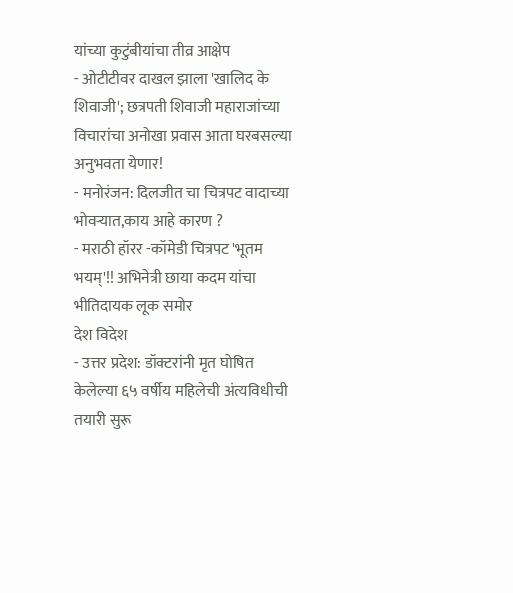यांच्या कुटुंबीयांचा तीव्र आक्षेप
- ओटीटीवर दाखल झाला 'खालिद के शिवाजी'; छत्रपती शिवाजी महाराजांच्या विचारांचा अनोखा प्रवास आता घरबसल्या अनुभवता येणार!
- मनोरंजन: दिलजीत चा चित्रपट वादाच्या भोवऱ्यात,काय आहे कारण ?
- मराठी हॉरर -कॉमेडी चित्रपट 'भूतम भयम्'!! अभिनेत्री छाया कदम यांचा भीतिदायक लूक समोर
देश विदेश
- उत्तर प्रदेश: डॉक्टरांनी मृत घोषित केलेल्या ६५ वर्षीय महिलेची अंत्यविधीची तयारी सुरू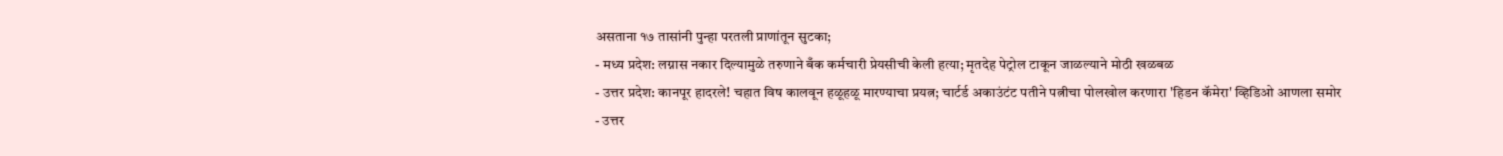असताना १७ तासांनी पुन्हा परतली प्राणांतून सुटका;
- मध्य प्रदेश: लग्नास नकार दिल्यामुळे तरुणाने बँक कर्मचारी प्रेयसीची केली हत्या; मृतदेह पेट्रोल टाकून जाळल्याने मोठी खळबळ
- उत्तर प्रदेश: कानपूर हादरले! चहात विष कालवून हळूहळू मारण्याचा प्रयत्न; चार्टर्ड अकाउंटंट पतीने पत्नीचा पोलखोल करणारा 'हिडन कॅमेरा' व्हिडिओ आणला समोर
- उत्तर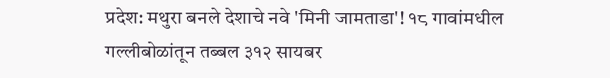प्रदेश: मथुरा बनले देशाचे नवे 'मिनी जामताडा'! १८ गावांमधील गल्लीबोळांतून तब्बल ३१२ सायबर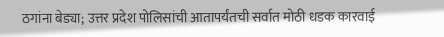ठगांना बेड्या; उत्तर प्रदेश पोलिसांची आतापर्यंतची सर्वात मोठी धडक कारवाई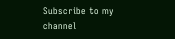Subscribe to my channel